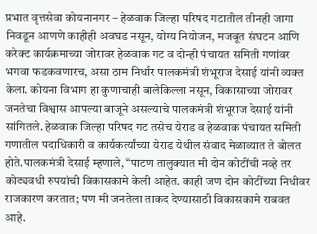प्रभात वृत्तसेवा कोयनानगर – हेळवाक जिल्हा परिषद गटातील तीनही जागा निवडून आणणे काहीही अवघड नसून, योग्य नियोजन, मजबूत संघटन आणि करेक्ट कार्यक्रमाच्या जोरावर हेळवाक गट व दोन्ही पंचायत समिती गणांवर भगवा फडकवणारच, असा ठाम निर्धार पालकमंत्री शंभूराज देसाई यांनी व्यक्त केला. कोयना विभाग हा कुणाचाही बालेकिल्ला नसून, विकासाच्या जोरावर जनतेचा विश्वास आपल्या बाजूने असल्याचे पालकमंत्री शंभूराज देसाई यांनी सांगितले. हेळवाक जिल्हा परिषद गट तसेच येराड व हेळवाक पंचायत समिती गणातील पदाधिकारी व कार्यकर्त्यांच्या येराड येथील संवाद मेळाव्यात ते बोलत होते.पालकमंत्री देसाई म्हणाले, “पाटण तालुक्यात मी दोन कोटींची नव्हे तर कोट्यवधी रुपयांची विकासकामे केली आहेत. काही जण दोन कोटींच्या निधीवर राजकारण करतात; पण मी जनतेला ताकद देण्यासाठी विकासकामे राबवत आहे.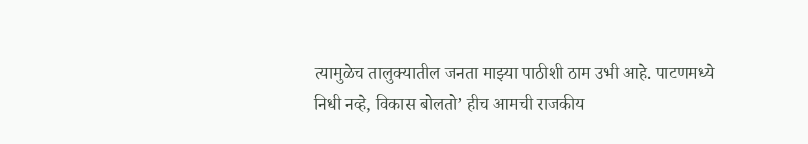त्यामुळेच तालुक्यातील जनता माझ्या पाठीशी ठाम उभी आहे. पाटणमध्ये निधी नव्हे, विकास बोलतो’ हीच आमची राजकीय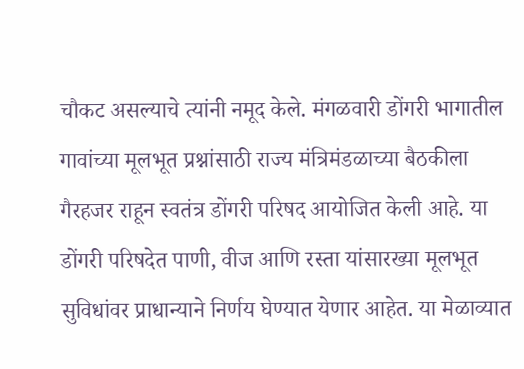चौकट असल्याचे त्यांनी नमूद केले. मंगळवारी डोंगरी भागातील गावांच्या मूलभूत प्रश्नांसाठी राज्य मंत्रिमंडळाच्या बैठकीला गैरहजर राहून स्वतंत्र डोंगरी परिषद आयोजित केली आहे. या डोंगरी परिषदेत पाणी, वीज आणि रस्ता यांसारख्या मूलभूत सुविधांवर प्राधान्याने निर्णय घेण्यात येणार आहेत. या मेळाव्यात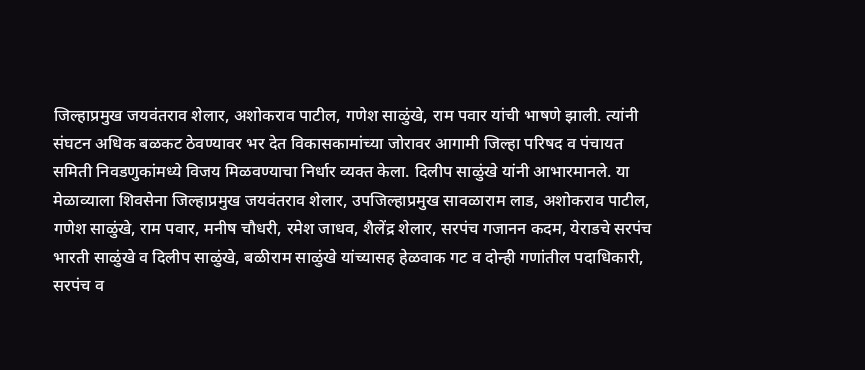जिल्हाप्रमुख जयवंतराव शेलार, अशोकराव पाटील, गणेश साळुंखे, राम पवार यांची भाषणे झाली. त्यांनी संघटन अधिक बळकट ठेवण्यावर भर देत विकासकामांच्या जोरावर आगामी जिल्हा परिषद व पंचायत समिती निवडणुकांमध्ये विजय मिळवण्याचा निर्धार व्यक्त केला. दिलीप साळुंखे यांनी आभारमानले. या मेळाव्याला शिवसेना जिल्हाप्रमुख जयवंतराव शेलार, उपजिल्हाप्रमुख सावळाराम लाड, अशोकराव पाटील, गणेश साळुंखे, राम पवार, मनीष चौधरी, रमेश जाधव, शैलेंद्र शेलार, सरपंच गजानन कदम, येराडचे सरपंच भारती साळुंखे व दिलीप साळुंखे, बळीराम साळुंखे यांच्यासह हेळवाक गट व दोन्ही गणांतील पदाधिकारी, सरपंच व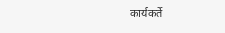कार्यकर्ते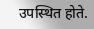उपस्थित होते.